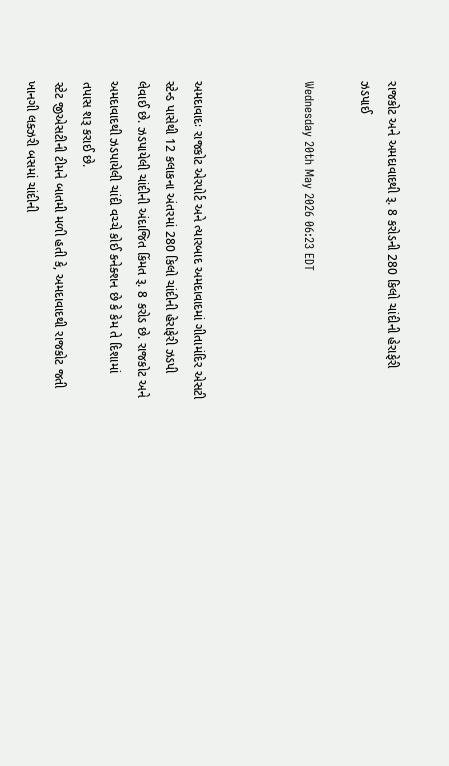રાજકોટ અને અમદાવાદથી રૂ. 8 કરોડની 280 કિલો ચાંદીની હેરાફેરી ઝડપાઈ

Wednesday 20th May 2026 06:23 EDT



અમદાવાદઃ રાજકોટ એરપોર્ટ અને ત્યારબાદ અમદાવાદમાં ગીતામંદિર એસટી સ્ટેન્ડ પાસેથી 12 કલાકના અંતરમાં 280 કિલો ચાંદીની હેરાફેરી ઝડપી લેવાઈ છે. ઝડપાયેલી ચાંદીની અંદાજિત કિંમત રૂ. 8 કરોડ છે. રાજકોટ અને અમદાવાદથી ઝડપાયેલી ચાંદી વચ્ચે કોઈ કનેક્શન છે કે કેમ તે દિશામાં તપાસ શરૂ કરાઈ છે.
સ્ટેટ જીએસટીની ટીમને બાતમી મળી હતી કે, અમદાવાદથી રાજકોટ જતી ખાનગી લક્ઝરી બસમાં ચાંદીની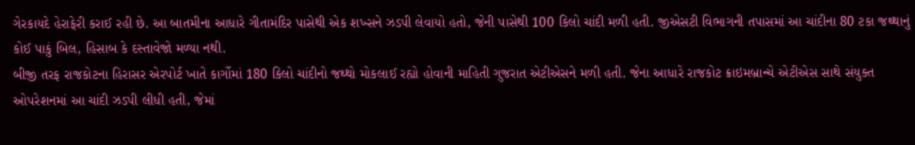ગેરકાયદે હેરાફેરી કરાઈ રહી છે. આ બાતમીના આધારે ગીતામંદિર પાસેથી એક શખ્સને ઝડપી લેવાયો હતો, જેની પાસેથી 100 કિલો ચાંદી મળી હતી. જીએસટી વિભાગની તપાસમાં આ ચાંદીના 80 ટકા જથ્થાનું કોઈ પાકું બિલ, હિસાબ કે દસ્તાવેજો મળ્યા નથી.
બીજી તરફ રાજકોટના હિરાસર એરપોર્ટ ખાતે કાર્ગોમાં 180 કિલો ચાંદીનો જથ્થો મોકલાઈ રહ્યો હોવાની માહિતી ગુજરાત એટીએસને મળી હતી. જેના આધારે રાજકોટ ક્રાઇમબ્રાન્ચે એટીએસ સાથે સંયુક્ત ઓપરેશનમાં આ ચાંદી ઝડપી લીધી હતી, જેમાં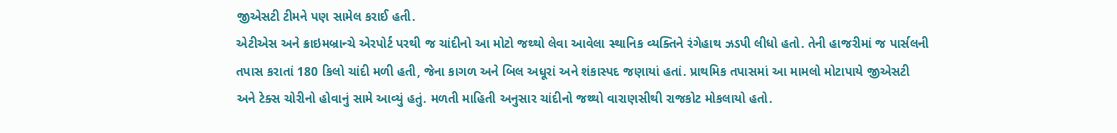જીએસટી ટીમને પણ સામેલ કરાઈ હતી.
એટીએસ અને ક્રાઇમબ્રાન્ચે એરપોર્ટ પરથી જ ચાંદીનો આ મોટો જથ્થો લેવા આવેલા સ્થાનિક વ્યક્તિને રંગેહાથ ઝડપી લીધો હતો. તેની હાજરીમાં જ પાર્સલની તપાસ કરાતાં 180 કિલો ચાંદી મળી હતી, જેના કાગળ અને બિલ અધૂરાં અને શંકાસ્પદ જણાયાં હતાં. પ્રાથમિક તપાસમાં આ મામલો મોટાપાયે જીએસટી અને ટેક્સ ચોરીનો હોવાનું સામે આવ્યું હતું. મળતી માહિતી અનુસાર ચાંદીનો જથ્થો વારાણસીથી રાજકોટ મોકલાયો હતો.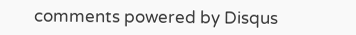comments powered by Disqus